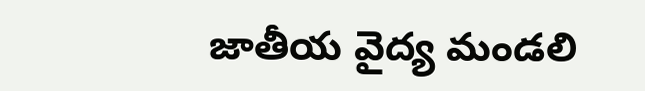జాతీయ వైద్య మండలి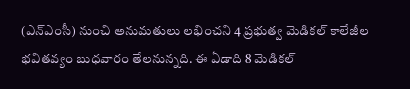(ఎన్ఎంసీ) నుంచి అనుమతులు లభించని 4 ప్రభుత్వ మెడికల్ కాలేజీల భవితవ్యం బుధవారం తేలనున్నది. ఈ ఏడాది 8 మెడికల్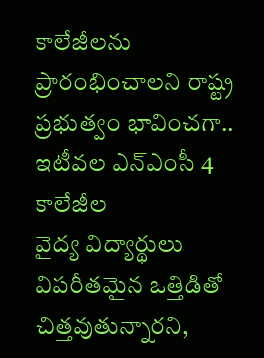కాలేజీలను ప్రారంభించాలని రాష్ట్ర ప్రభుత్వం భావించగా.. ఇటీవల ఎన్ఎంసీ 4 కాలేజీల
వైద్య విద్యార్థులు విపరీతమైన ఒత్తిడితో చిత్తవుతున్నారని,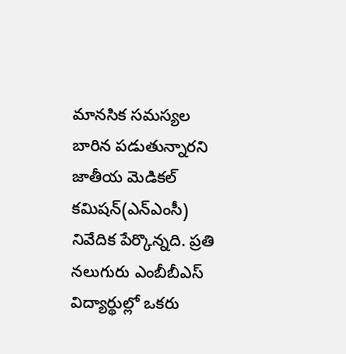మానసిక సమస్యల బారిన పడుతున్నారని జాతీయ మెడికల్ కమిషన్(ఎన్ఎంసీ) నివేదిక పేర్కొన్నది. ప్రతి నలుగురు ఎంబీబీఎస్ విద్యార్థుల్లో ఒకరు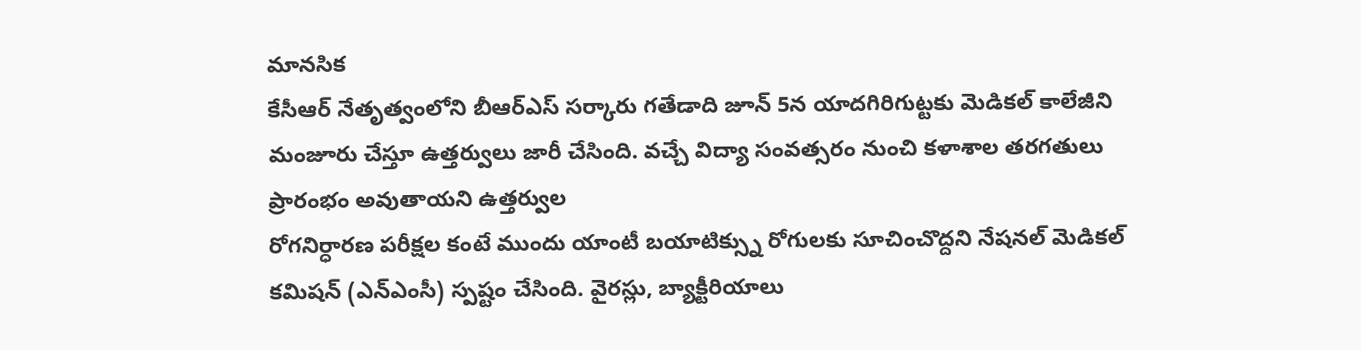మానసిక
కేసీఆర్ నేతృత్వంలోని బీఆర్ఎస్ సర్కారు గతేడాది జూన్ 5న యాదగిరిగుట్టకు మెడికల్ కాలేజీని మంజూరు చేస్తూ ఉత్తర్వులు జారీ చేసింది. వచ్చే విద్యా సంవత్సరం నుంచి కళాశాల తరగతులు ప్రారంభం అవుతాయని ఉత్తర్వుల
రోగనిర్ధారణ పరీక్షల కంటే ముందు యాంటీ బయాటిక్స్ను రోగులకు సూచించొద్దని నేషనల్ మెడికల్ కమిషన్ (ఎన్ఎంసీ) స్పష్టం చేసింది. వైరస్లు, బ్యాక్టీరియాలు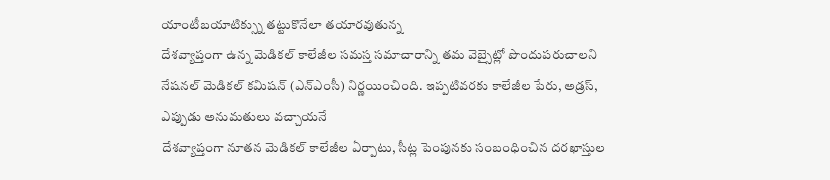యాంటీబయాటిక్స్ను తట్టుకొనేలా తయారవుతున్న
దేశవ్యాప్తంగా ఉన్న మెడికల్ కాలేజీల సమస్త సమాచారాన్ని తమ వెబ్సైట్లో పొందుపరుచాలని నేషనల్ మెడికల్ కమిషన్ (ఎన్ఎంసీ) నిర్ణయించింది. ఇప్పటివరకు కాలేజీల పేరు, అడ్రస్, ఎప్పుడు అనుమతులు వచ్చాయనే
దేశవ్యాప్తంగా నూతన మెడికల్ కాలేజీల ఏర్పాటు, సీట్ల పెంపునకు సంబంధించిన దరఖాస్తుల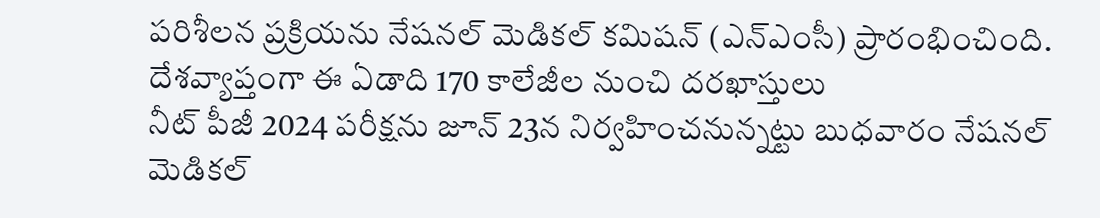పరిశీలన ప్రక్రియను నేషనల్ మెడికల్ కమిషన్ (ఎన్ఎంసీ) ప్రారంభించింది. దేశవ్యాప్తంగా ఈ ఏడాది 170 కాలేజీల నుంచి దరఖాస్తులు
నీట్ పీజీ 2024 పరీక్షను జూన్ 23న నిర్వహించనున్నట్టు బుధవారం నేషనల్ మెడికల్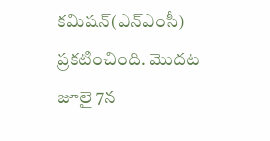కమిషన్(ఎన్ఎంసీ) ప్రకటించింది. మొదట జూలై 7న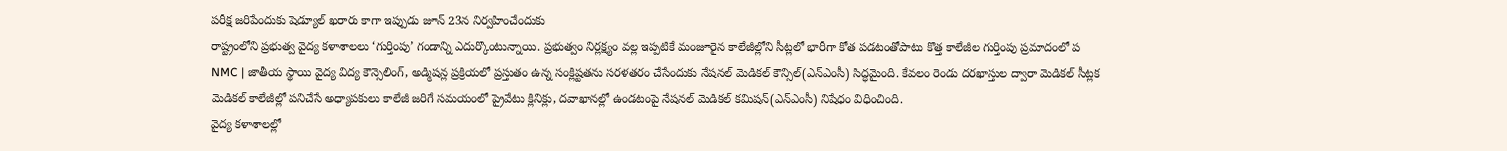పరీక్ష జరిపేందుకు షెడ్యూల్ ఖరారు కాగా ఇప్పుడు జూన్ 23న నిర్వహించేందుకు
రాష్ట్రంలోని ప్రభుత్వ వైద్య కళాశాలలు ‘గుర్తింపు’ గండాన్ని ఎదుర్కొంటున్నాయి. ప్రభుత్వం నిర్లక్ష్యం వల్ల ఇప్పటికే మంజూరైన కాలేజీల్లోని సీట్లలో భారీగా కోత పడటంతోపాటు కొత్త కాలేజీల గుర్తింపు ప్రమాదంలో ప
NMC | జాతీయ స్థాయి వైద్య విద్య కౌన్సెలింగ్, అడ్మిషన్ల ప్రక్రియలో ప్రస్తుతం ఉన్న సంక్లిష్టతను సరళతరం చేసేందుకు నేషనల్ మెడికల్ కౌన్సిల్(ఎన్ఎంసీ) సిద్ధమైంది. కేవలం రెండు దరఖాస్తుల ద్వారా మెడికల్ సీట్లక
మెడికల్ కాలేజీల్లో పనిచేసే అధ్యాపకులు కాలేజీ జరిగే సమయంలో ప్రైవేటు క్లినిక్లు, దవాఖానల్లో ఉండటంపై నేషనల్ మెడికల్ కమిషన్(ఎన్ఎంసీ) నిషేధం విధించింది.
వైద్య కళాశాలల్లో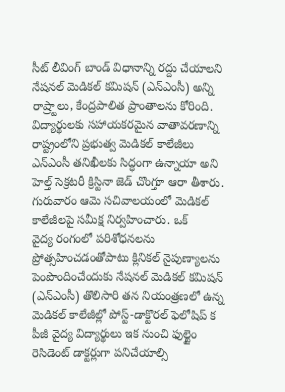సీట్ లీవింగ్ బాండ్ విధానాన్ని రద్దు చేయాలని నేషనల్ మెడికల్ కమిషన్ (ఎన్ఎంసీ) అన్ని రాష్ర్టాలు, కేంద్రపాలిత ప్రాంతాలను కోరింది. విద్యార్థులకు సహాయకరమైన వాతావరణాన్ని
రాష్ట్రంలోని ప్రభుత్వ మెడికల్ కాలేజీలు ఎన్ఎంసీ తనిఖీలకు సిద్ధంగా ఉన్నాయా అని హెల్త్ సెక్రటరీ క్రిస్టినా జెడ్ చొంగ్తూ ఆరా తీశారు. గురువారం ఆమె సచివాలయంలో మెడికల్ కాలేజీలపై సమీక్ష నిర్వహించారు. ఒక్
వైద్య రంగంలో పరిశోధనలను ప్రోత్సహించడంతోపాటు క్లినికల్ నైపుణ్యాలను పెంపొందించేందుకు నేషనల్ మెడికల్ కమిషన్ (ఎన్ఎంసీ) తొలిసారి తన నియంత్రణలో ఉన్న మెడికల్ కాలేజీల్లో పోస్ట్-డాక్టొరల్ ఫెలోషిప్ క
పీజీ వైద్య విద్యార్థులు ఇక నుంచి ఫుల్టైం రెసిడెంట్ డాక్టర్లుగా పనిచేయాల్సి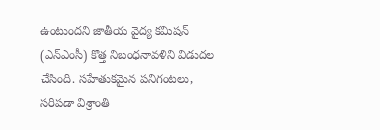ఉంటుందని జాతీయ వైద్య కమిషన్ (ఎన్ఎంసీ) కొత్త నిబంధనావళిని విడుదల చేసింది. సహేతుకమైన పనిగంటలు, సరిపడా విశ్రాంతి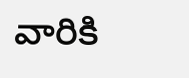వారికి